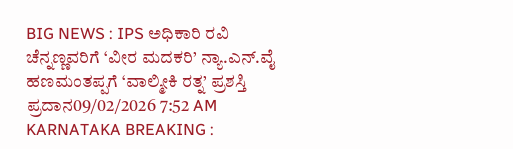BIG NEWS : IPS ಅಧಿಕಾರಿ ರವಿ ಚೆನ್ನಣ್ಣವರಿಗೆ ‘ವೀರ ಮದಕರಿ’ ನ್ಯಾ.ಎನ್.ವೈ ಹಣಮಂತಪ್ಪಗೆ ‘ವಾಲ್ಮೀಕಿ ರತ್ನ’ ಪ್ರಶಸ್ತಿ ಪ್ರದಾನ09/02/2026 7:52 AM
KARNATAKA BREAKING :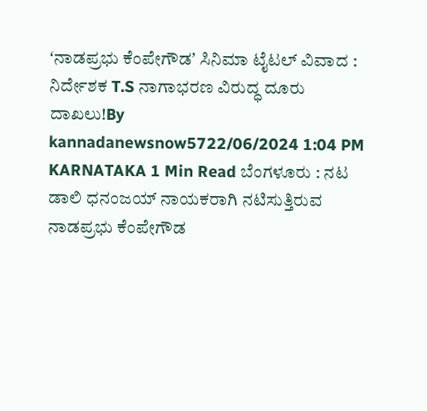ʻನಾಡಪ್ರಭು ಕೆಂಪೇಗೌಡʼ ಸಿನಿಮಾ ಟೈಟಲ್ ವಿವಾದ : ನಿರ್ದೇಶಕ T.S ನಾಗಾಭರಣ ವಿರುದ್ಧ ದೂರು ದಾಖಲು!By kannadanewsnow5722/06/2024 1:04 PM KARNATAKA 1 Min Read ಬೆಂಗಳೂರು : ನಟ ಡಾಲಿ ಧನಂಜಯ್ ನಾಯಕರಾಗಿ ನಟಿಸುತ್ತಿರುವ ನಾಡಪ್ರಭು ಕೆಂಪೇಗೌಡ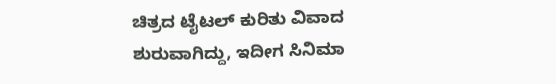ಚಿತ್ರದ ಟೈಟಲ್ ಕುರಿತು ವಿವಾದ ಶುರುವಾಗಿದ್ದು, ಇದೀಗ ಸಿನಿಮಾ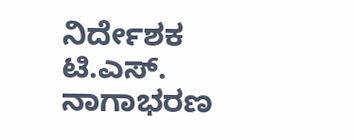ನಿರ್ದೇಶಕ ಟಿ.ಎಸ್. ನಾಗಾಭರಣ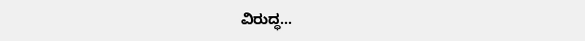ವಿರುದ್ಧ…